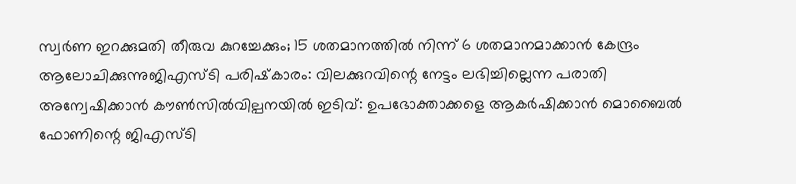സ്വർണ ഇറക്കുമതി തീരുവ കുറച്ചേക്കും; 15 ശതമാനത്തിൽ നിന്ന് 6 ശതമാനമാക്കാൻ കേന്ദ്രം ആലോചിക്കുന്നുജിഎസ്ടി പരിഷ്‌കാരം: വിലക്കുറവിന്റെ നേട്ടം ലഭിച്ചില്ലെന്ന പരാതി അന്വേഷിക്കാൻ കൗൺസിൽവില്പനയിൽ ഇടിവ്: ഉപഭോക്താക്കളെ ആകർഷിക്കാൻ മൊബൈൽ ഫോണിന്റെ ജിഎസ്ടി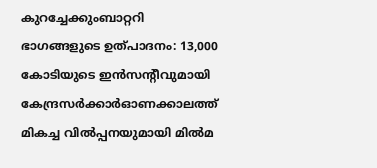കുറച്ചേക്കുംബാറ്ററി ഭാഗങ്ങളുടെ ഉത്പാദനം: 13,000 കോടിയുടെ ഇൻസന്റീവുമായി കേന്ദ്രസർക്കാർഓണക്കാലത്ത് മികച്ച വിൽപ്പനയുമായി മില്‍മ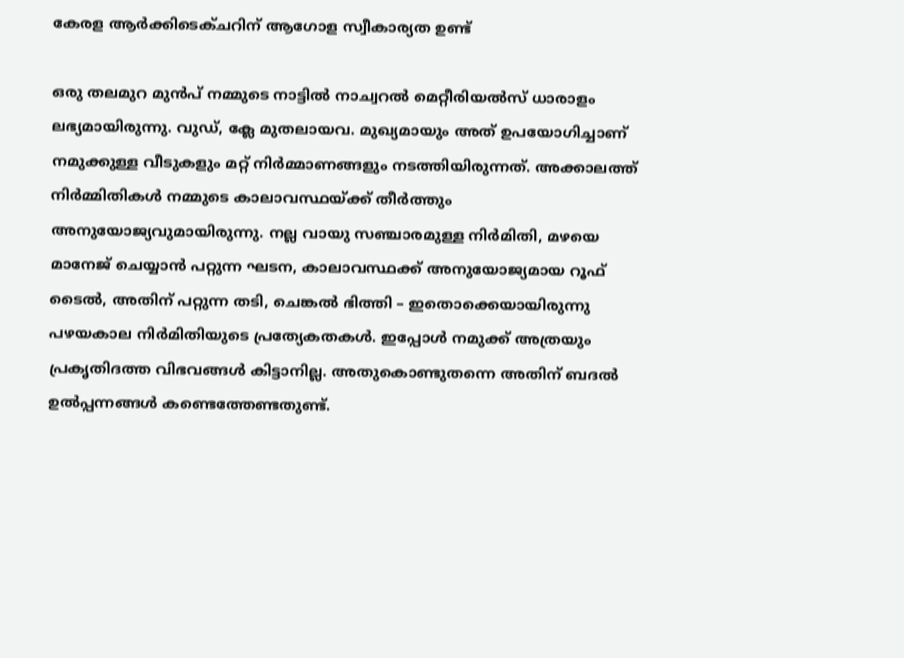കേരള ആർക്കിടെക്ചറിന് ആഗോള സ്വീകാര്യത ഉണ്ട്

ഒരു തലമുറ മുൻപ് നമ്മുടെ നാട്ടിൽ നാച്വറൽ മെറ്റീരിയൽസ് ധാരാളം ലഭ്യമായിരുന്നു. വുഡ്, ക്ലേ മുതലായവ. മുഖ്യമായും അത് ഉപയോഗിച്ചാണ് നമുക്കുള്ള വീടുകളും മറ്റ് നിർമ്മാണങ്ങളും നടത്തിയിരുന്നത്. അക്കാലത്ത് നിർമ്മിതികൾ നമ്മുടെ കാലാവസ്ഥയ്ക്ക് തീർത്തും അനുയോജ്യവുമായിരുന്നു. നല്ല വായു സഞ്ചാരമുള്ള നിർമിതി, മഴയെ മാനേജ് ചെയ്യാൻ പറ്റുന്ന ഘടന, കാലാവസ്ഥക്ക് അനുയോജ്യമായ റൂഫ് ടൈൽ, അതിന് പറ്റുന്ന തടി, ചെങ്കൽ ഭിത്തി – ഇതൊക്കെയായിരുന്നു പഴയകാല നിർമിതിയുടെ പ്രത്യേകതകൾ. ഇപ്പോൾ നമുക്ക് അത്രയും പ്രകൃതിദത്ത വിഭവങ്ങൾ കിട്ടാനില്ല. അതുകൊണ്ടുതന്നെ അതിന് ബദൽ ഉൽപ്പന്നങ്ങൾ കണ്ടെത്തേണ്ടതുണ്ട്.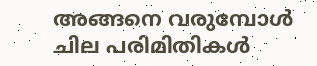അങ്ങനെ വരുമ്പോൾ ചില പരിമിതികൾ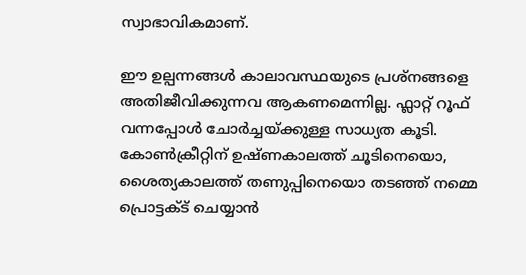സ്വാഭാവികമാണ്.

ഈ ഉല്പന്നങ്ങൾ കാലാവസ്ഥയുടെ പ്രശ്‌നങ്ങളെ അതിജീവിക്കുന്നവ ആകണമെന്നില്ല. ഫ്ലാറ്റ് റൂഫ് വന്നപ്പോൾ ചോർച്ചയ്ക്കുള്ള സാധ്യത കൂടി. കോൺക്രീറ്റിന് ഉഷ്ണകാലത്ത് ചൂടിനെയൊ, ശൈത്യകാലത്ത് തണുപ്പിനെയൊ തടഞ്ഞ് നമ്മെ പ്രൊട്ടക്ട് ചെയ്യാൻ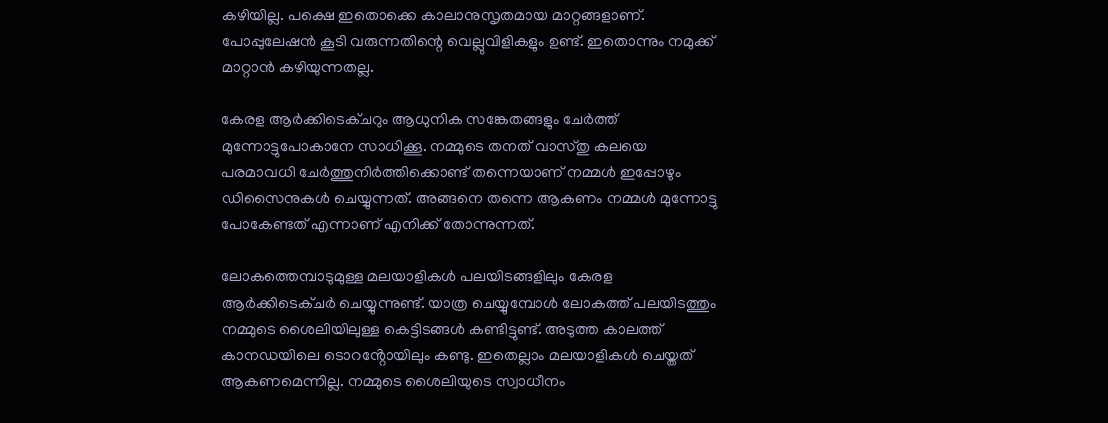കഴിയില്ല. പക്ഷെ ഇതൊക്കെ കാലാനുസൃതമായ മാറ്റങ്ങളാണ്. പോപ്പുലേഷൻ കൂടി വരുന്നതിന്റെ വെല്ലുവിളികളും ഉണ്ട്. ഇതൊന്നും നമുക്ക് മാറ്റാൻ കഴിയുന്നതല്ല.

കേരള ആർക്കിടെക്ചറും ആധുനിക സങ്കേതങ്ങളും ചേർത്ത് മുന്നോട്ടുപോകാനേ സാധിക്കൂ. നമ്മുടെ തനത് വാസ്തു കലയെ പരമാവധി ചേർത്തുനിർത്തിക്കൊണ്ട് തന്നെയാണ് നമ്മൾ ഇപ്പോഴും ഡിസൈനുകൾ ചെയ്യുന്നത്. അങ്ങനെ തന്നെ ആകണം നമ്മൾ മുന്നോട്ടു പോകേണ്ടത് എന്നാണ് എനിക്ക് തോന്നുന്നത്.

ലോകത്തെമ്പാടുമുള്ള മലയാളികൾ പലയിടങ്ങളിലും കേരള ആർക്കിടെക്ചർ ചെയ്യുന്നുണ്ട്. യാത്ര ചെയ്യുമ്പോൾ ലോകത്ത് പലയിടത്തും നമ്മുടെ ശൈലിയിലുള്ള കെട്ടിടങ്ങൾ കണ്ടിട്ടുണ്ട്. അടുത്ത കാലത്ത് കാനഡയിലെ ടൊറൻ്റോയിലും കണ്ടു. ഇതെല്ലാം മലയാളികൾ ചെയ്തത് ആകണമെന്നില്ല. നമ്മുടെ ശൈലിയുടെ സ്വാധീനം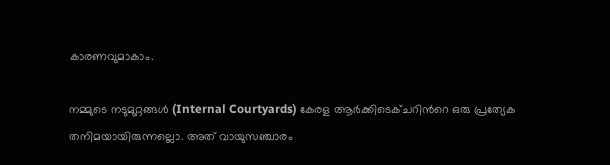കാരണവുമാകാം.

നമ്മുടെ നടുമുറ്റങ്ങൾ (Internal Courtyards) കേരള ആർക്കിടെക്ചറിന്‍റെ ഒരു പ്രത്യേക തനിമയായിരുന്നല്ലൊ. അത് വായുസഞ്ചാരം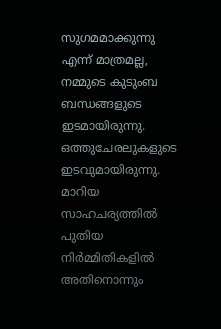സുഗമമാക്കുന്നു എന്ന് മാത്രമല്ല, നമ്മുടെ കുടുംബ ബന്ധങ്ങളുടെ ഇടമായിരുന്നു. ഒത്തുചേരലുകളുടെ ഇടവുമായിരുന്നു. മാറിയ സാഹചര്യത്തിൽ പുതിയ നിർമ്മിതികളിൽ അതിനൊന്നും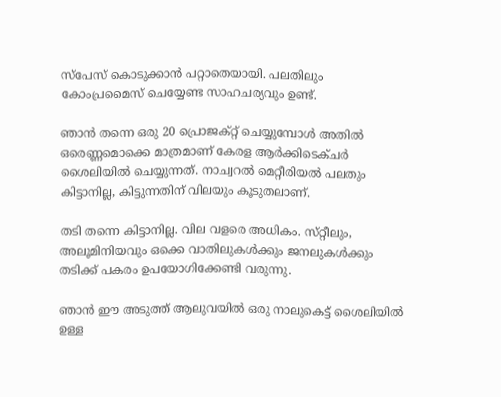സ്പേസ് കൊടുക്കാൻ പറ്റാതെയായി. പലതിലും കോംപ്രമൈസ് ചെയ്യേണ്ട സാഹചര്യവും ഉണ്ട്.

ഞാൻ തന്നെ ഒരു 20 പ്രൊജക്റ്റ് ചെയ്യുമ്പോൾ അതിൽ ഒരെണ്ണമൊക്കെ മാത്രമാണ് കേരള ആർക്കിടെക്ചർ ശൈലിയിൽ ചെയ്യുന്നത്. നാച്വറൽ മെറ്റീരിയൽ പലതും കിട്ടാനില്ല, കിട്ടുന്നതിന് വിലയും കൂടുതലാണ്.

തടി തന്നെ കിട്ടാനില്ല. വില വളരെ അധികം. സ്‌റ്റീലും, അലൂമിനിയവും ഒക്കെ വാതിലുകൾക്കും ജനലുകൾക്കും തടിക്ക് പകരം ഉപയോഗിക്കേണ്ടി വരുന്നു.

ഞാൻ ഈ അടുത്ത് ആലുവയിൽ ഒരു നാലുകെട്ട് ശൈലിയിൽ ഉള്ള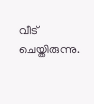വീട് ചെയ്തിരുന്നു.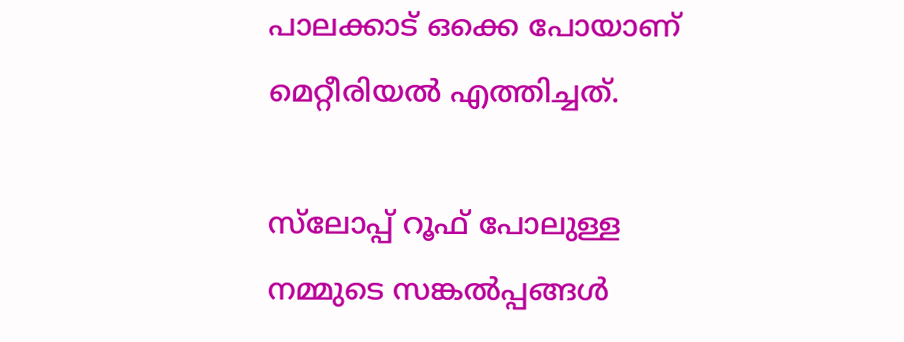പാലക്കാട് ഒക്കെ പോയാണ് മെറ്റീരിയൽ എത്തിച്ചത്.

സ്‌ലോപ്പ് റൂഫ് പോലുള്ള നമ്മുടെ സങ്കൽപ്പങ്ങൾ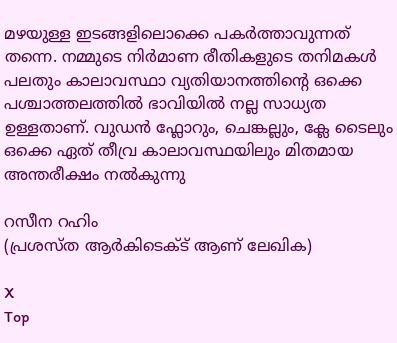മഴയുള്ള ഇടങ്ങളിലൊക്കെ പകർത്താവുന്നത് തന്നെ. നമ്മുടെ നിർമാണ രീതികളുടെ തനിമകൾ പലതും കാലാവസ്ഥാ വ്യതിയാനത്തിൻ്റെ ഒക്കെ പശ്ചാത്തലത്തിൽ ഭാവിയിൽ നല്ല സാധ്യത ഉള്ളതാണ്. വുഡൻ ഫ്ലോറും, ചെങ്കല്ലും, ക്ലേ ടൈലും ഒക്കെ ഏത് തീവ്ര കാലാവസ്ഥയിലും മിതമായ അന്തരീക്ഷം നൽകുന്നു

റസീന റഹിം
(പ്രശസ്ത ആർകിടെക്ട് ആണ് ലേഖിക)

X
Top